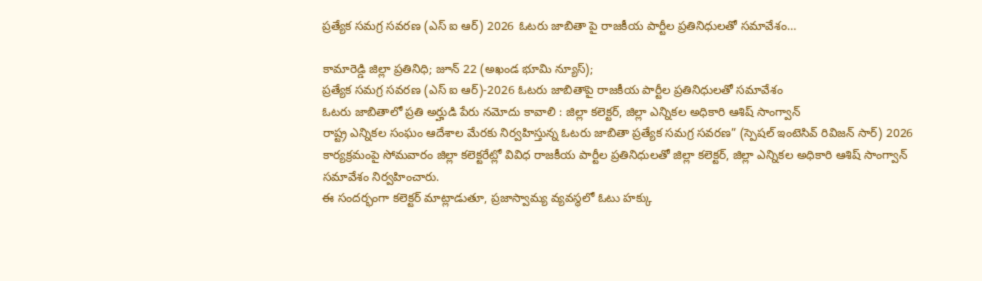ప్రత్యేక సమగ్ర సవరణ (ఎస్ ఐ ఆర్) 2026 ఓటరు జాబితా పై రాజకీయ పార్టీల ప్రతినిధులతో సమావేశం…

కామారెడ్డి జిల్లా ప్రతినిధి; జూన్ 22 (అఖండ భూమి న్యూస్);
ప్రత్యేక సమగ్ర సవరణ (ఎస్ ఐ ఆర్)-2026 ఓటరు జాబితాపై రాజకీయ పార్టీల ప్రతినిధులతో సమావేశం
ఓటరు జాబితాలో ప్రతి అర్హుడి పేరు నమోదు కావాలి : జిల్లా కలెక్టర్, జిల్లా ఎన్నికల అధికారి ఆశిష్ సాంగ్వాన్
రాష్ట్ర ఎన్నికల సంఘం ఆదేశాల మేరకు నిర్వహిస్తున్న ఓటరు జాబితా ప్రత్యేక సమగ్ర సవరణ” (స్పెషల్ ఇంటెసివ్ రివిజన్ సార్) 2026 కార్యక్రమంపై సోమవారం జిల్లా కలెక్టరేట్లో వివిధ రాజకీయ పార్టీల ప్రతినిధులతో జిల్లా కలెక్టర్, జిల్లా ఎన్నికల అధికారి ఆశిష్ సాంగ్వాన్ సమావేశం నిర్వహించారు.
ఈ సందర్భంగా కలెక్టర్ మాట్లాడుతూ, ప్రజాస్వామ్య వ్యవస్థలో ఓటు హక్కు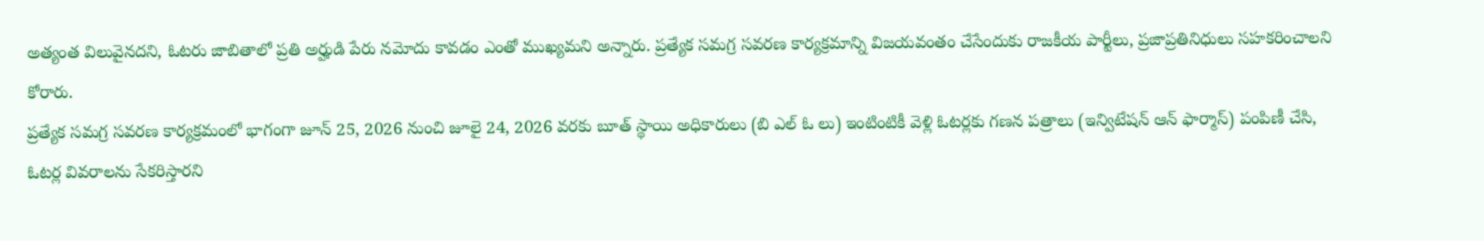అత్యంత విలువైనదని, ఓటరు జాబితాలో ప్రతి అర్హుడి పేరు నమోదు కావడం ఎంతో ముఖ్యమని అన్నారు. ప్రత్యేక సమగ్ర సవరణ కార్యక్రమాన్ని విజయవంతం చేసేందుకు రాజకీయ పార్టీలు, ప్రజాప్రతినిధులు సహకరించాలని కోరారు.
ప్రత్యేక సమగ్ర సవరణ కార్యక్రమంలో భాగంగా జూన్ 25, 2026 నుంచి జూలై 24, 2026 వరకు బూత్ స్థాయి అధికారులు (బి ఎల్ ఓ లు) ఇంటింటికీ వెళ్లి ఓటర్లకు గణన పత్రాలు (ఇన్విటేషన్ ఆన్ ఫార్మాస్) పంపిణీ చేసి, ఓటర్ల వివరాలను సేకరిస్తారని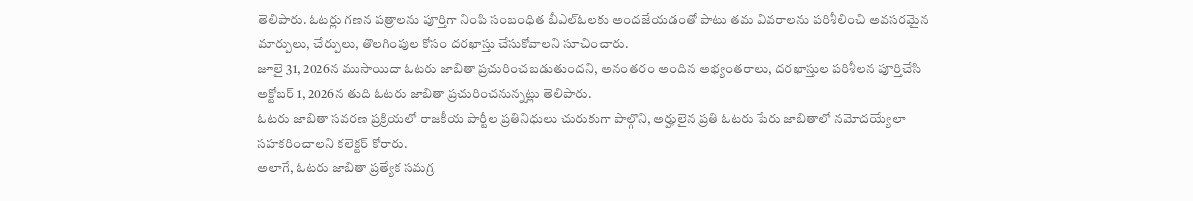తెలిపారు. ఓటర్లు గణన పత్రాలను పూర్తిగా నింపి సంబంధిత బీఎల్ఓలకు అందజేయడంతో పాటు తమ వివరాలను పరిశీలించి అవసరమైన మార్పులు, చేర్పులు, తొలగింపుల కోసం దరఖాస్తు చేసుకోవాలని సూచించారు.
జూలై 31, 2026న ముసాయిదా ఓటరు జాబితా ప్రచురించబడుతుందని, అనంతరం అందిన అభ్యంతరాలు, దరఖాస్తుల పరిశీలన పూర్తిచేసి అక్టోబర్ 1, 2026న తుది ఓటరు జాబితా ప్రచురించనున్నట్లు తెలిపారు.
ఓటరు జాబితా సవరణ ప్రక్రియలో రాజకీయ పార్టీల ప్రతినిధులు చురుకుగా పాల్గొని, అర్హులైన ప్రతి ఓటరు పేరు జాబితాలో నమోదయ్యేలా సహకరించాలని కలెక్టర్ కోరారు.
అలాగే, ఓటరు జాబితా ప్రత్యేక సమగ్ర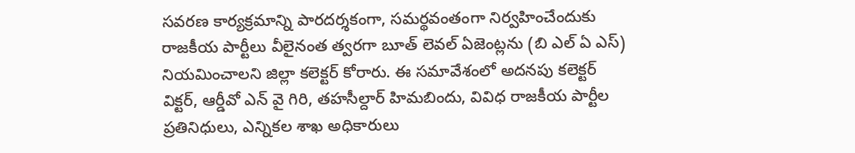సవరణ కార్యక్రమాన్ని పారదర్శకంగా, సమర్థవంతంగా నిర్వహించేందుకు రాజకీయ పార్టీలు వీలైనంత త్వరగా బూత్ లెవల్ ఏజెంట్లను (బి ఎల్ ఏ ఎస్) నియమించాలని జిల్లా కలెక్టర్ కోరారు. ఈ సమావేశంలో అదనపు కలెక్టర్ విక్టర్, ఆర్డీవో ఎన్ వై గిరి, తహసీల్దార్ హిమబిందు, వివిధ రాజకీయ పార్టీల ప్రతినిధులు, ఎన్నికల శాఖ అధికారులు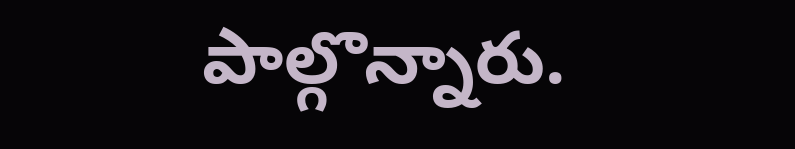పాల్గొన్నారు.